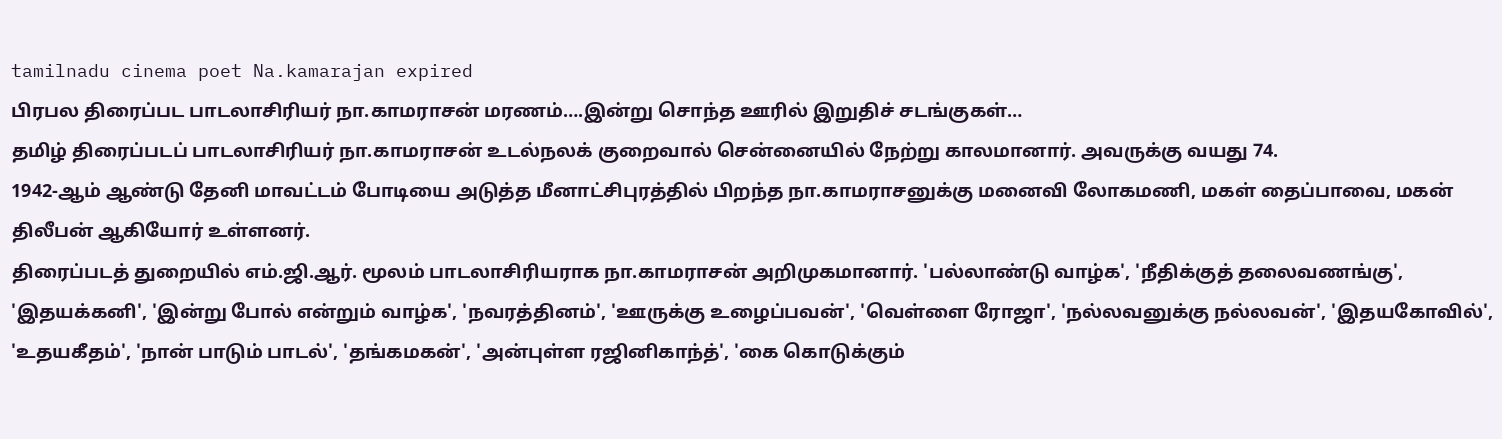tamilnadu cinema poet Na.kamarajan expired
பிரபல திரைப்பட பாடலாசிரியர் நா.காமராசன் மரணம்….இன்று சொந்த ஊரில் இறுதிச் சடங்குகள்…
தமிழ் திரைப்படப் பாடலாசிரியர் நா.காமராசன் உடல்நலக் குறைவால் சென்னையில் நேற்று காலமானார். அவருக்கு வயது 74.
1942-ஆம் ஆண்டு தேனி மாவட்டம் போடியை அடுத்த மீனாட்சிபுரத்தில் பிறந்த நா.காமராசனுக்கு மனைவி லோகமணி, மகள் தைப்பாவை, மகன் திலீபன் ஆகியோர் உள்ளனர்.
திரைப்படத் துறையில் எம்.ஜி.ஆர். மூலம் பாடலாசிரியராக நா.காமராசன் அறிமுகமானார். 'பல்லாண்டு வாழ்க', 'நீதிக்குத் தலைவணங்கு', 'இதயக்கனி', 'இன்று போல் என்றும் வாழ்க', 'நவரத்தினம்', 'ஊருக்கு உழைப்பவன்', 'வெள்ளை ரோஜா', 'நல்லவனுக்கு நல்லவன்', 'இதயகோவில்', 'உதயகீதம்', 'நான் பாடும் பாடல்', 'தங்கமகன்', 'அன்புள்ள ரஜினிகாந்த்', 'கை கொடுக்கும்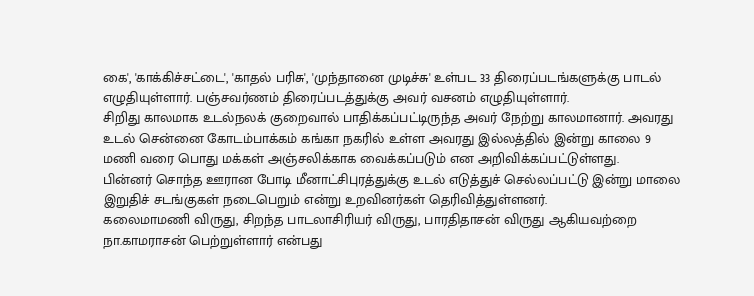கை', 'காக்கிச்சட்டை', 'காதல் பரிசு', 'முந்தானை முடிச்சு' உள்பட 33 திரைப்படங்களுக்கு பாடல் எழுதியுள்ளார். பஞ்சவர்ணம் திரைப்படத்துக்கு அவர் வசனம் எழுதியுள்ளார்.
சிறிது காலமாக உடல்நலக் குறைவால் பாதிக்கப்பட்டிருந்த அவர் நேற்று காலமானார். அவரது உடல் சென்னை கோடம்பாக்கம் கங்கா நகரில் உள்ள அவரது இல்லத்தில் இன்று காலை 9 மணி வரை பொது மக்கள் அஞ்சலிக்காக வைக்கப்படும் என அறிவிக்கப்பட்டுள்ளது.
பின்னர் சொந்த ஊரான போடி மீனாட்சிபுரத்துக்கு உடல் எடுத்துச் செல்லப்பட்டு இன்று மாலை இறுதிச் சடங்குகள் நடைபெறும் என்று உறவினர்கள் தெரிவித்துள்ளனர்.
கலைமாமணி விருது, சிறந்த பாடலாசிரியர் விருது, பாரதிதாசன் விருது ஆகியவற்றை நா.காமராசன் பெற்றுள்ளார் என்பது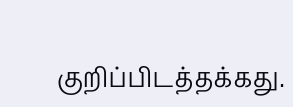குறிப்பிடத்தக்கது.